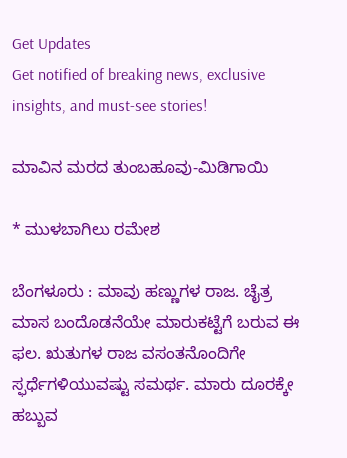Get Updates
Get notified of breaking news, exclusive insights, and must-see stories!

ಮಾವಿನ ಮರದ ತುಂಬಹೂವು-ಮಿಡಿಗಾಯಿ

* ಮುಳಬಾಗಿಲು ರಮೇಶ

ಬೆಂಗಳೂರು : ಮಾವು ಹಣ್ಣುಗಳ ರಾಜ. ಚೈತ್ರ ಮಾಸ ಬಂದೊಡನೆಯೇ ಮಾರುಕಟ್ಟೆಗೆ ಬರುವ ಈ ಫಲ. ಋತುಗಳ ರಾಜ ವಸಂತನೊಂದಿಗೇ ಸ್ಫರ್ಧೆಗಳಿಯುವಷ್ಟು ಸಮರ್ಥ. ಮಾರು ದೂರಕ್ಕೇ ಹಬ್ಬುವ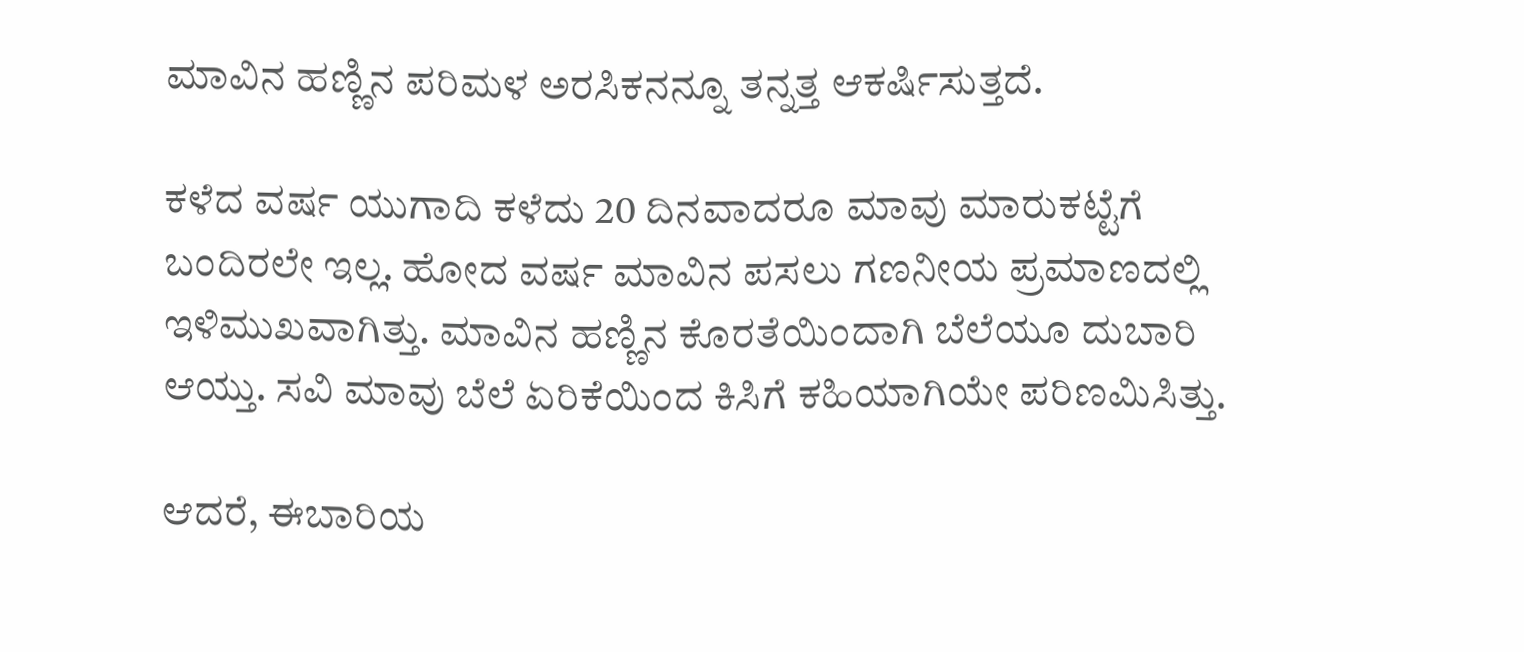ಮಾವಿನ ಹಣ್ಣಿನ ಪರಿಮಳ ಅರಸಿಕನನ್ನೂ ತನ್ನತ್ತ ಆಕರ್ಷಿಸುತ್ತದೆ.

ಕಳೆದ ವರ್ಷ ಯುಗಾದಿ ಕಳೆದು 20 ದಿನವಾದರೂ ಮಾವು ಮಾರುಕಟ್ಟೆಗೆ ಬಂದಿರಲೇ ಇಲ್ಲ. ಹೋದ ವರ್ಷ ಮಾವಿನ ಪಸಲು ಗಣನೀಯ ಪ್ರಮಾಣದಲ್ಲಿ ಇಳಿಮುಖವಾಗಿತ್ತು. ಮಾವಿನ ಹಣ್ಣಿನ ಕೊರತೆಯಿಂದಾಗಿ ಬೆಲೆಯೂ ದುಬಾರಿ ಆಯ್ತು. ಸವಿ ಮಾವು ಬೆಲೆ ಏರಿಕೆಯಿಂದ ಕಿಸಿಗೆ ಕಹಿಯಾಗಿಯೇ ಪರಿಣಮಿಸಿತ್ತು.

ಆದರೆ, ಈಬಾರಿಯ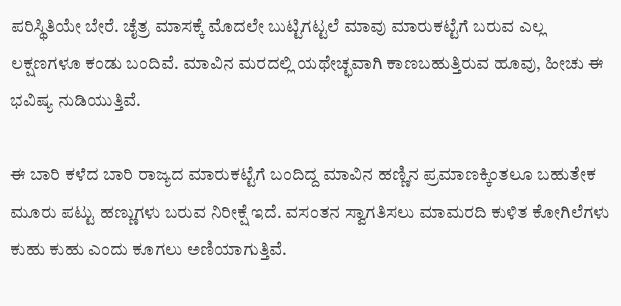ಪರಿಸ್ಥಿತಿಯೇ ಬೇರೆ. ಚೈತ್ರ ಮಾಸಕ್ಕೆ ಮೊದಲೇ ಬುಟ್ಟಿಗಟ್ಟಲೆ ಮಾವು ಮಾರುಕಟ್ಟೆಗೆ ಬರುವ ಎಲ್ಲ ಲಕ್ಷಣಗಳೂ ಕಂಡು ಬಂದಿವೆ. ಮಾವಿನ ಮರದಲ್ಲಿ ಯಥೇಚ್ಛವಾಗಿ ಕಾಣಬಹುತ್ತಿರುವ ಹೂವು, ಹೀಚು ಈ ಭವಿಷ್ಯ ನುಡಿಯುತ್ತಿವೆ.

ಈ ಬಾರಿ ಕಳೆದ ಬಾರಿ ರಾಜ್ಯದ ಮಾರುಕಟ್ಟೆಗೆ ಬಂದಿದ್ದ ಮಾವಿನ ಹಣ್ಣಿನ ಪ್ರಮಾಣಕ್ಕಿಂತಲೂ ಬಹುತೇಕ ಮೂರು ಪಟ್ಟು ಹಣ್ಣುಗಳು ಬರುವ ನಿರೀಕ್ಷೆ ಇದೆ. ವಸಂತನ ಸ್ವಾಗತಿಸಲು ಮಾಮರದಿ ಕುಳಿತ ಕೋಗಿಲೆಗಳು ಕುಹು ಕುಹು ಎಂದು ಕೂಗಲು ಅಣಿಯಾಗುತ್ತಿವೆ.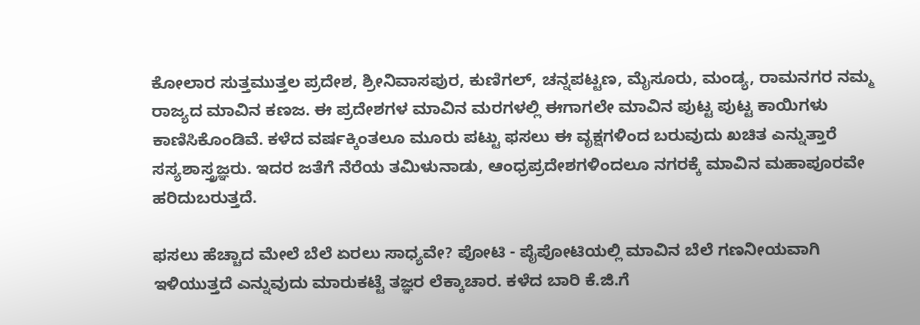ಕೋಲಾರ ಸುತ್ತಮುತ್ತಲ ಪ್ರದೇಶ, ಶ್ರೀನಿವಾಸಪುರ, ಕುಣಿಗಲ್‌, ಚನ್ನಪಟ್ಟಣ, ಮೈಸೂರು, ಮಂಡ್ಯ, ರಾಮನಗರ ನಮ್ಮ ರಾಜ್ಯದ ಮಾವಿನ ಕಣಜ. ಈ ಪ್ರದೇಶಗಳ ಮಾವಿನ ಮರಗಳಲ್ಲಿ ಈಗಾಗಲೇ ಮಾವಿನ ಪುಟ್ಟ ಪುಟ್ಟ ಕಾಯಿಗಳು ಕಾಣಿಸಿಕೊಂಡಿವೆ. ಕಳೆದ ವರ್ಷಕ್ಕಿಂತಲೂ ಮೂರು ಪಟ್ಟು ಫಸಲು ಈ ವೃಕ್ಷಗಳಿಂದ ಬರುವುದು ಖಚಿತ ಎನ್ನುತ್ತಾರೆ ಸಸ್ಯಶಾಸ್ತ್ರಜ್ಞರು. ಇದರ ಜತೆಗೆ ನೆರೆಯ ತಮಿಳುನಾಡು, ಆಂಧ್ರಪ್ರದೇಶಗಳಿಂದಲೂ ನಗರಕ್ಕೆ ಮಾವಿನ ಮಹಾಪೂರವೇ ಹರಿದುಬರುತ್ತದೆ.

ಫಸಲು ಹೆಚ್ಚಾದ ಮೇಲೆ ಬೆಲೆ ಏರಲು ಸಾಧ್ಯವೇ? ಪೋಟಿ - ಪೈಪೋಟಿಯಲ್ಲಿ ಮಾವಿನ ಬೆಲೆ ಗಣನೀಯವಾಗಿ ಇಳಿಯುತ್ತದೆ ಎನ್ನುವುದು ಮಾರುಕಟ್ಟೆ ತಜ್ಞರ ಲೆಕ್ಕಾಚಾರ. ಕಳೆದ ಬಾರಿ ಕೆ.ಜಿ.ಗೆ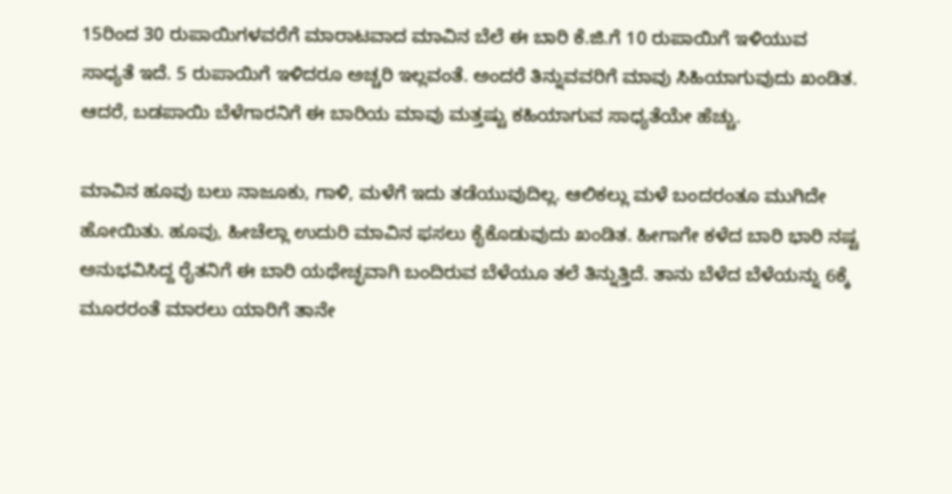15ರಿಂದ 30 ರುಪಾಯಿಗಳವರೆಗೆ ಮಾರಾಟವಾದ ಮಾವಿನ ಬೆಲೆ ಈ ಬಾರಿ ಕೆ.ಜಿ.ಗೆ 10 ರುಪಾಯಿಗೆ ಇಳಿಯುವ ಸಾಧ್ಯತೆ ಇದೆ. 5 ರುಪಾಯಿಗೆ ಇಳಿದರೂ ಅಚ್ಚರಿ ಇಲ್ಲವಂತೆ. ಅಂದರೆ ತಿನ್ನುವವರಿಗೆ ಮಾವು ಸಿಹಿಯಾಗುವುದು ಖಂಡಿತ. ಆದರೆ, ಬಡಪಾಯಿ ಬೆಳೆಗಾರನಿಗೆ ಈ ಬಾರಿಯ ಮಾವು ಮತ್ತಷ್ಟು ಕಹಿಯಾಗುವ ಸಾಧ್ಯತೆಯೇ ಹೆಚ್ಚು.

ಮಾವಿನ ಹೂವು ಬಲು ನಾಜೂಕು, ಗಾಳಿ, ಮಳೆಗೆ ಇದು ತಡೆಯುವುದಿಲ್ಲ. ಆಲಿಕಲ್ಲು ಮಳೆ ಬಂದರಂತೂ ಮುಗಿದೇ ಹೋಯಿತು. ಹೂವು, ಹೀಚೆಲ್ಲಾ ಉದುರಿ ಮಾವಿನ ಫಸಲು ಕೈಕೊಡುವುದು ಖಂಡಿತ. ಹೀಗಾಗೇ ಕಳೆದ ಬಾರಿ ಭಾರಿ ನಷ್ಟ ಅನುಭವಿಸಿದ್ದ ರೈತನಿಗೆ ಈ ಬಾರಿ ಯಥೇಚ್ಛವಾಗಿ ಬಂದಿರುವ ಬೆಳೆಯೂ ತಲೆ ತಿನ್ನುತ್ತಿದೆ. ತಾನು ಬೆಳೆದ ಬೆಳೆಯನ್ನು 6ಕ್ಕೆ ಮೂರರಂತೆ ಮಾರಲು ಯಾರಿಗೆ ತಾನೇ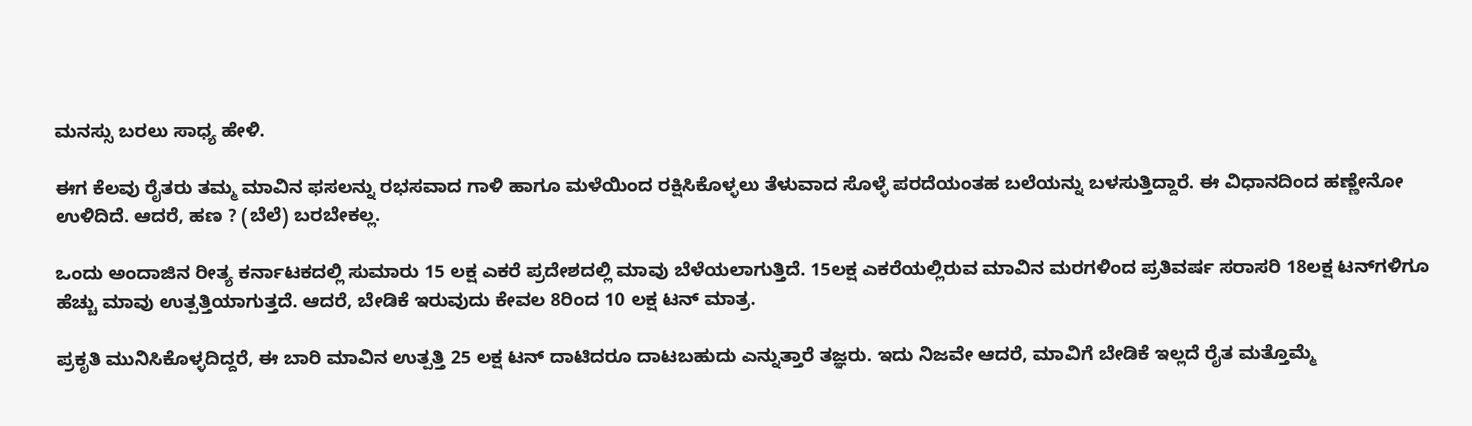ಮನಸ್ಸು ಬರಲು ಸಾಧ್ಯ ಹೇಳಿ.

ಈಗ ಕೆಲವು ರೈತರು ತಮ್ಮ ಮಾವಿನ ಫಸಲನ್ನು ರಭಸವಾದ ಗಾಳಿ ಹಾಗೂ ಮಳೆಯಿಂದ ರಕ್ಷಿಸಿಕೊಳ್ಳಲು ತೆಳುವಾದ ಸೊಳ್ಳೆ ಪರದೆಯಂತಹ ಬಲೆಯನ್ನು ಬಳಸುತ್ತಿದ್ದಾರೆ. ಈ ವಿಧಾನದಿಂದ ಹಣ್ಣೇನೋ ಉಳಿದಿದೆ. ಆದರೆ, ಹಣ ? (ಬೆಲೆ) ಬರಬೇಕಲ್ಲ.

ಒಂದು ಅಂದಾಜಿನ ರೀತ್ಯ ಕರ್ನಾಟಕದಲ್ಲಿ ಸುಮಾರು 15 ಲಕ್ಷ ಎಕರೆ ಪ್ರದೇಶದಲ್ಲಿ ಮಾವು ಬೆಳೆಯಲಾಗುತ್ತಿದೆ. 15ಲಕ್ಷ ಎಕರೆಯಲ್ಲಿರುವ ಮಾವಿನ ಮರಗಳಿಂದ ಪ್ರತಿವರ್ಷ ಸರಾಸರಿ 18ಲಕ್ಷ ಟನ್‌ಗಳಿಗೂ ಹೆಚ್ಚು ಮಾವು ಉತ್ಪತ್ತಿಯಾಗುತ್ತದೆ. ಆದರೆ, ಬೇಡಿಕೆ ಇರುವುದು ಕೇವಲ 8ರಿಂದ 10 ಲಕ್ಷ ಟನ್‌ ಮಾತ್ರ.

ಪ್ರಕೃತಿ ಮುನಿಸಿಕೊಳ್ಳದಿದ್ದರೆ, ಈ ಬಾರಿ ಮಾವಿನ ಉತ್ಪತ್ತಿ 25 ಲಕ್ಷ ಟನ್‌ ದಾಟಿದರೂ ದಾಟಬಹುದು ಎನ್ನುತ್ತಾರೆ ತಜ್ಞರು. ಇದು ನಿಜವೇ ಆದರೆ, ಮಾವಿಗೆ ಬೇಡಿಕೆ ಇಲ್ಲದೆ ರೈತ ಮತ್ತೊಮ್ಮೆ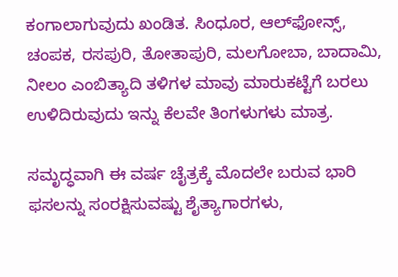ಕಂಗಾಲಾಗುವುದು ಖಂಡಿತ. ಸಿಂಧೂರ, ಆಲ್‌ಫೋನ್ಸ್‌, ಚಂಪಕ, ರಸಪುರಿ, ತೋತಾಪುರಿ, ಮಲಗೋಬಾ, ಬಾದಾಮಿ, ನೀಲಂ ಎಂಬಿತ್ಯಾದಿ ತಳಿಗಳ ಮಾವು ಮಾರುಕಟ್ಟೆಗೆ ಬರಲು ಉಳಿದಿರುವುದು ಇನ್ನು ಕೆಲವೇ ತಿಂಗಳುಗಳು ಮಾತ್ರ.

ಸಮೃದ್ಧವಾಗಿ ಈ ವರ್ಷ ಚೈತ್ರಕ್ಕೆ ಮೊದಲೇ ಬರುವ ಭಾರಿ ಫಸಲನ್ನು ಸಂರಕ್ಷಿಸುವಷ್ಟು ಶೈತ್ಯಾಗಾರಗಳು,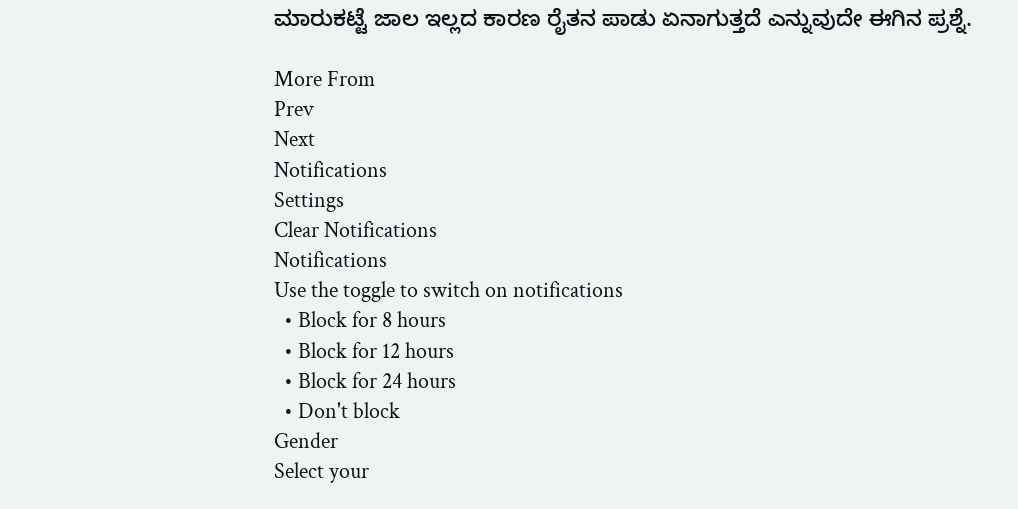ಮಾರುಕಟ್ಟೆ ಜಾಲ ಇಲ್ಲದ ಕಾರಣ ರೈತನ ಪಾಡು ಏನಾಗುತ್ತದೆ ಎನ್ನುವುದೇ ಈಗಿನ ಪ್ರಶ್ನೆ.

More From
Prev
Next
Notifications
Settings
Clear Notifications
Notifications
Use the toggle to switch on notifications
  • Block for 8 hours
  • Block for 12 hours
  • Block for 24 hours
  • Don't block
Gender
Select your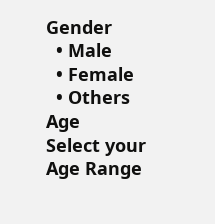Gender
  • Male
  • Female
  • Others
Age
Select your Age Range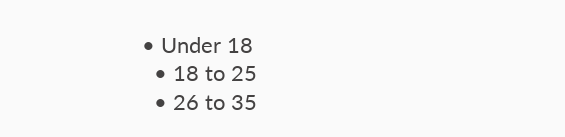• Under 18
  • 18 to 25
  • 26 to 35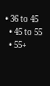• 36 to 45
  • 45 to 55
  • 55+